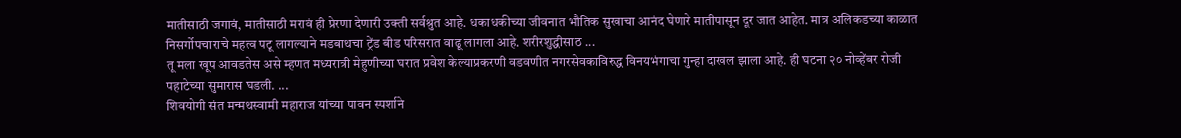मातीसाठी जगावं, मातीसाठी मरावं ही प्रेरणा देणारी उक्ती सर्वश्रुत आहे. धकाधकीच्या जीवनात भौतिक सुखाचा आनंद घेणारे मातीपासून दूर जात आहेत. मात्र अलिकडच्या काळात निसर्गोपचाराचे महत्व पटू लागल्याने मडबाथचा ट्रेंड बीड परिसरात वाढू लागला आहे. शरीरशुद्धीसाठ ...
तू मला खूप आवडतेस असे म्हणत मध्यरात्री मेहुणीच्या घरात प्रवेश केल्याप्रकरणी वडवणीत नगरसेवकाविरुद्ध विनयभंगाचा गुन्हा दाखल झाला आहे. ही घटना २० नोव्हेंबर रोजी पहाटेच्या सुमारास घडली. ...
शिवयोगी संत मन्मथस्वामी महाराज यांच्या पावन स्पर्शाने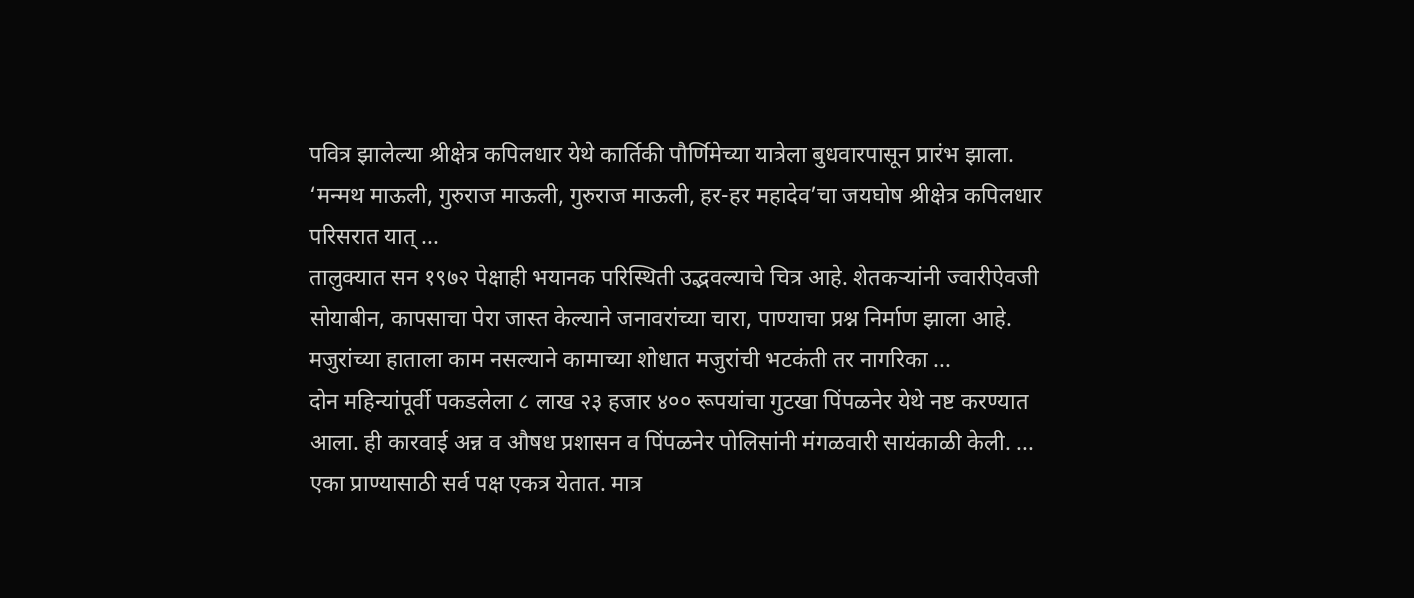पवित्र झालेल्या श्रीक्षेत्र कपिलधार येथे कार्तिकी पौर्णिमेच्या यात्रेला बुधवारपासून प्रारंभ झाला. ‘मन्मथ माऊली, गुरुराज माऊली, गुरुराज माऊली, हर-हर महादेव’चा जयघोष श्रीक्षेत्र कपिलधार परिसरात यात् ...
तालुक्यात सन १९७२ पेक्षाही भयानक परिस्थिती उद्भवल्याचे चित्र आहे. शेतकऱ्यांनी ज्वारीऐवजी सोयाबीन, कापसाचा पेरा जास्त केल्याने जनावरांच्या चारा, पाण्याचा प्रश्न निर्माण झाला आहे. मजुरांच्या हाताला काम नसल्याने कामाच्या शोधात मजुरांची भटकंती तर नागरिका ...
दोन महिन्यांपूर्वी पकडलेला ८ लाख २३ हजार ४०० रूपयांचा गुटखा पिंपळनेर येथे नष्ट करण्यात आला. ही कारवाई अन्न व औषध प्रशासन व पिंपळनेर पोलिसांनी मंगळवारी सायंकाळी केली. ...
एका प्राण्यासाठी सर्व पक्ष एकत्र येतात. मात्र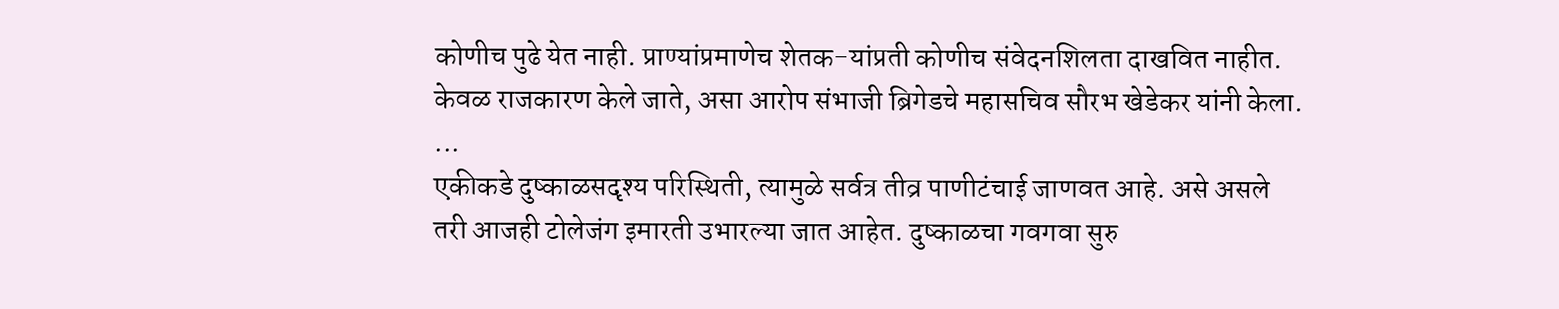कोणीच पुढे येत नाही. प्राण्यांप्रमाणेच शेतक-यांप्रती कोणीच संवेदनशिलता दाखवित नाहीत. केवळ राजकारण केले जाते, असा आरोप संभाजी ब्रिगेडचे महासचिव सौरभ खेडेकर यांनी केला. ...
एकीकडे दुष्काळसदृश्य परिस्थिती, त्यामुळे सर्वत्र तीव्र पाणीटंचाई जाणवत आहे. असे असले तरी आजही टोलेजंग इमारती उभारल्या जात आहेत. दुष्काळचा गवगवा सुरु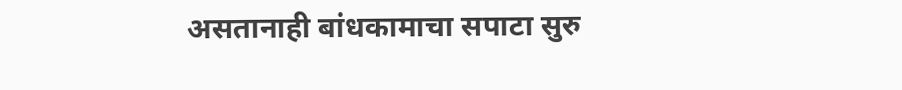असतानाही बांधकामाचा सपाटा सुरु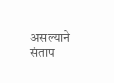असल्याने संताप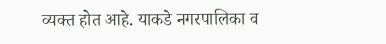व्यक्त होत आहे. याकडे नगरपालिका व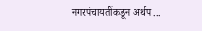नगरपंचायतींकडून अर्थप ...